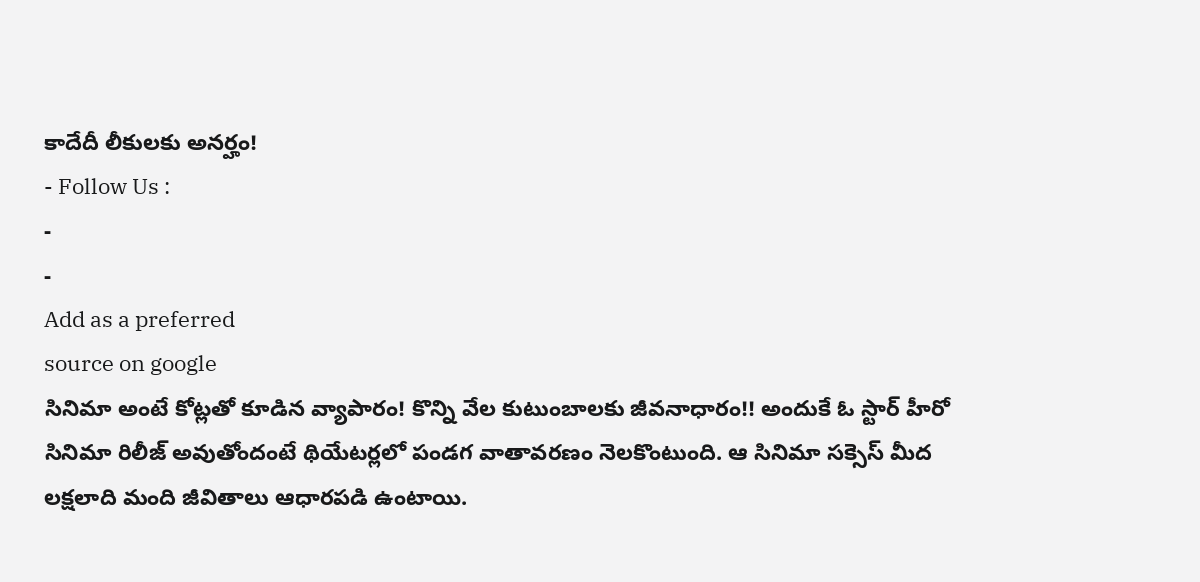కాదేదీ లీకులకు అనర్హం!
- Follow Us :
-
-
Add as a preferred
source on google
సినిమా అంటే కోట్లతో కూడిన వ్యాపారం! కొన్ని వేల కుటుంబాలకు జీవనాధారం!! అందుకే ఓ స్టార్ హీరో సినిమా రిలీజ్ అవుతోందంటే థియేటర్లలో పండగ వాతావరణం నెలకొంటుంది. ఆ సినిమా సక్సెస్ మీద లక్షలాది మంది జీవితాలు ఆధారపడి ఉంటాయి.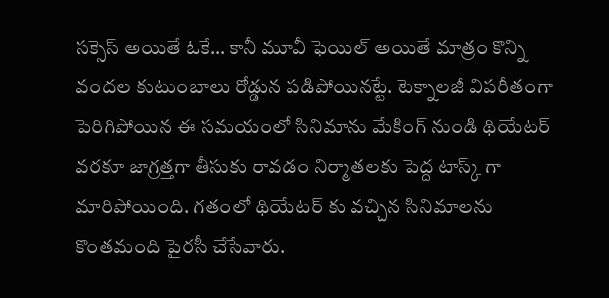సక్సెస్ అయితే ఓకే… కానీ మూవీ ఫెయిల్ అయితే మాత్రం కొన్ని వందల కుటుంబాలు రోడ్డున పడిపోయినట్టే. టెక్నాలజీ విపరీతంగా పెరిగిపోయిన ఈ సమయంలో సినిమాను మేకింగ్ నుండి థియేటర్ వరకూ జాగ్రత్తగా తీసుకు రావడం నిర్మాతలకు పెద్ద టాస్క్ గా మారిపోయింది. గతంలో థియేటర్ కు వచ్చిన సినిమాలను కొంతమంది పైరసీ చేసేవారు.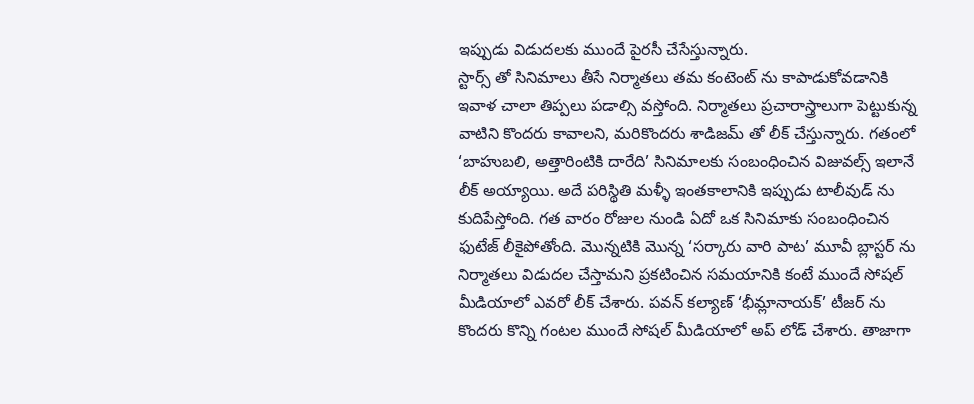ఇప్పుడు విడుదలకు ముందే పైరసీ చేసేస్తున్నారు.
స్టార్స్ తో సినిమాలు తీసే నిర్మాతలు తమ కంటెంట్ ను కాపాడుకోవడానికి ఇవాళ చాలా తిప్పలు పడాల్సి వస్తోంది. నిర్మాతలు ప్రచారాస్త్రాలుగా పెట్టుకున్న వాటిని కొందరు కావాలని, మరికొందరు శాడిజమ్ తో లీక్ చేస్తున్నారు. గతంలో ‘బాహుబలి, అత్తారింటికి దారేది’ సినిమాలకు సంబంధించిన విజువల్స్ ఇలానే లీక్ అయ్యాయి. అదే పరిస్థితి మళ్ళీ ఇంతకాలానికి ఇప్పుడు టాలీవుడ్ ను కుదిపేస్తోంది. గత వారం రోజుల నుండి ఏదో ఒక సినిమాకు సంబంధించిన ఫుటేజ్ లీకైపోతోంది. మొన్నటికి మొన్న ‘సర్కారు వారి పాట’ మూవీ బ్లాస్టర్ ను నిర్మాతలు విడుదల చేస్తామని ప్రకటించిన సమయానికి కంటే ముందే సోషల్ మీడియాలో ఎవరో లీక్ చేశారు. పవన్ కల్యాణ్ ‘భీమ్లానాయక్’ టీజర్ ను కొందరు కొన్ని గంటల ముందే సోషల్ మీడియాలో అప్ లోడ్ చేశారు. తాజాగా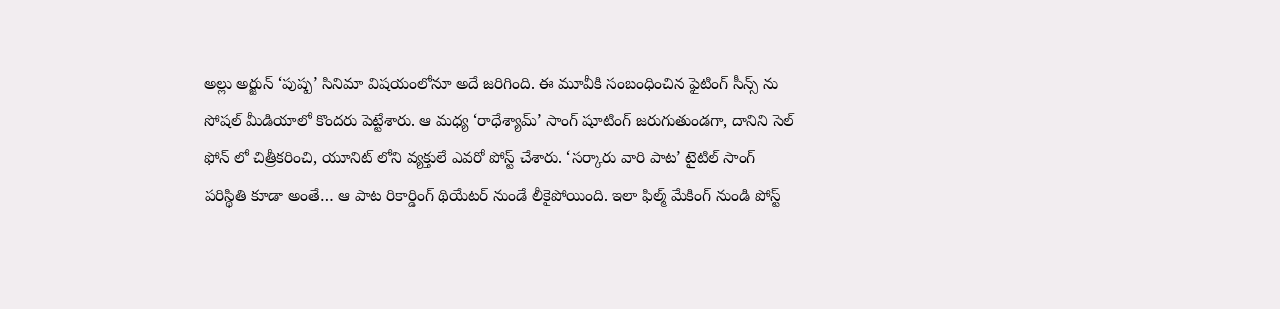అల్లు అర్జున్ ‘పుష్ప’ సినిమా విషయంలోనూ అదే జరిగింది. ఈ మూవీకి సంబంధించిన ఫైటింగ్ సీన్స్ ను సోషల్ మీడియాలో కొందరు పెట్టేశారు. ఆ మధ్య ‘రాధేశ్యామ్’ సాంగ్ షూటింగ్ జరుగుతుండగా, దానిని సెల్ ఫోన్ లో చిత్రీకరించి, యూనిట్ లోని వ్యక్తులే ఎవరో పోస్ట్ చేశారు. ‘సర్కారు వారి పాట’ టైటిల్ సాంగ్ పరిస్థితి కూడా అంతే… ఆ పాట రికార్డింగ్ థియేటర్ నుండే లీకైపోయింది. ఇలా ఫిల్మ్ మేకింగ్ నుండి పోస్ట్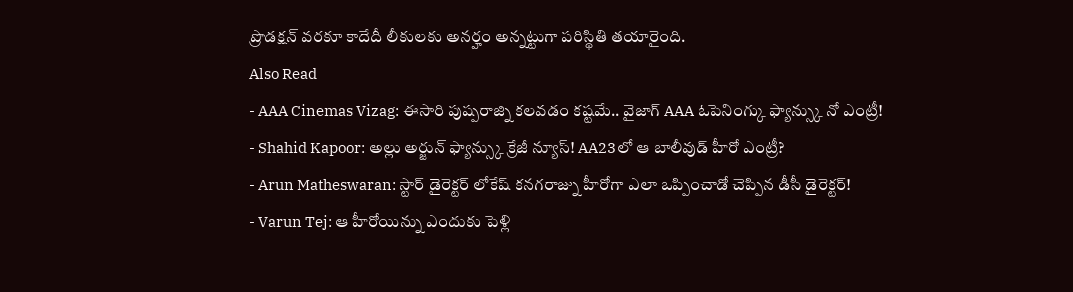ప్రొడక్షన్ వరకూ కాదేదీ లీకులకు అనర్హం అన్నట్టుగా పరిస్థితి తయారైంది.
Also Read
- AAA Cinemas Vizag: ఈసారి పుష్పరాజ్ని కలవడం కష్టమే.. వైజాగ్ AAA ఓపెనింగ్కు ఫ్యాన్స్కు నో ఎంట్రీ!
- Shahid Kapoor: అల్లు అర్జున్ ఫ్యాన్స్కు క్రేజీ న్యూస్! AA23లో ఆ బాలీవుడ్ హీరో ఎంట్రీ?
- Arun Matheswaran: స్టార్ డైరెక్టర్ లోకేష్ కనగరాజ్ను హీరోగా ఎలా ఒప్పించాడో చెప్పిన డీసీ డైరెక్టర్!
- Varun Tej: ఆ హీరోయిన్ను ఎందుకు పెళ్లి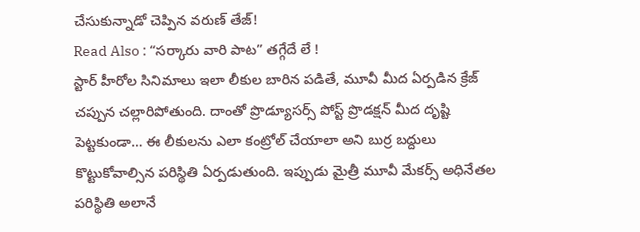చేసుకున్నాడో చెప్పిన వరుణ్ తేజ్!
Read Also : “సర్కారు వారి పాట” తగ్గేదే లే !
స్టార్ హీరోల సినిమాలు ఇలా లీకుల బారిన పడితే, మూవీ మీద ఏర్పడిన క్రేజ్ చప్పున చల్లారిపోతుంది. దాంతో ప్రొడ్యూసర్స్ పోస్ట్ ప్రొడక్షన్ మీద దృష్టి పెట్టకుండా… ఈ లీకులను ఎలా కంట్రోల్ చేయాలా అని బుర్ర బద్దులు కొట్టుకోవాల్సిన పరిస్థితి ఏర్పడుతుంది. ఇప్పుడు మైత్రీ మూవీ మేకర్స్ అధినేతల పరిస్థితి అలానే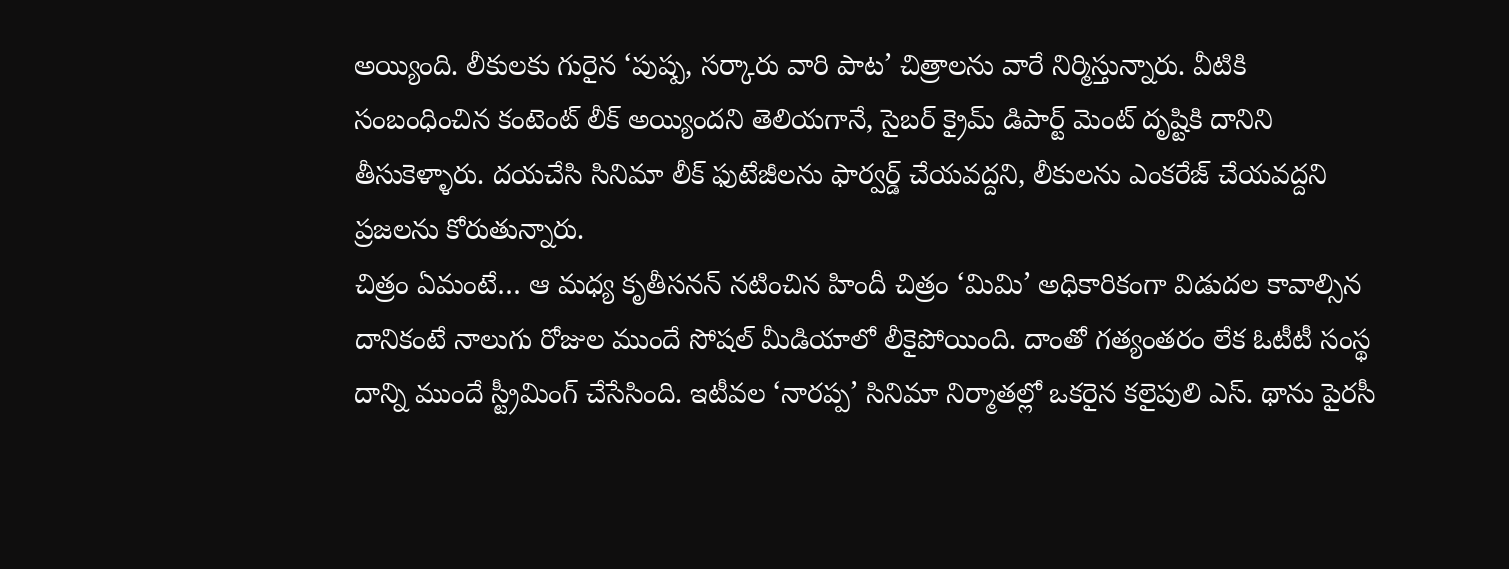అయ్యింది. లీకులకు గురైన ‘పుష్ప, సర్కారు వారి పాట’ చిత్రాలను వారే నిర్మిస్తున్నారు. వీటికి సంబంధించిన కంటెంట్ లీక్ అయ్యిందని తెలియగానే, సైబర్ క్రైమ్ డిపార్ట్ మెంట్ దృష్టికి దానిని తీసుకెళ్ళారు. దయచేసి సినిమా లీక్ ఫుటేజీలను ఫార్వర్డ్ చేయవద్దని, లీకులను ఎంకరేజ్ చేయవద్దని ప్రజలను కోరుతున్నారు.
చిత్రం ఏమంటే… ఆ మధ్య కృతీసనన్ నటించిన హిందీ చిత్రం ‘మిమి’ అధికారికంగా విడుదల కావాల్సిన దానికంటే నాలుగు రోజుల ముందే సోషల్ మీడియాలో లీకైపోయింది. దాంతో గత్యంతరం లేక ఓటీటీ సంస్థ దాన్ని ముందే స్ట్రీమింగ్ చేసేసింది. ఇటీవల ‘నారప్ప’ సినిమా నిర్మాతల్లో ఒకరైన కలైపులి ఎస్. థాను పైరసీ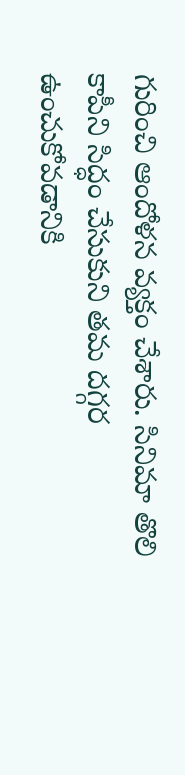గురించి ఆందోళన వ్యక్తం చేశారు. సినిమా తొలి కాపీని సిద్ధం చేసుకుని తమ దగ్గర ఉంచుకోవడానికి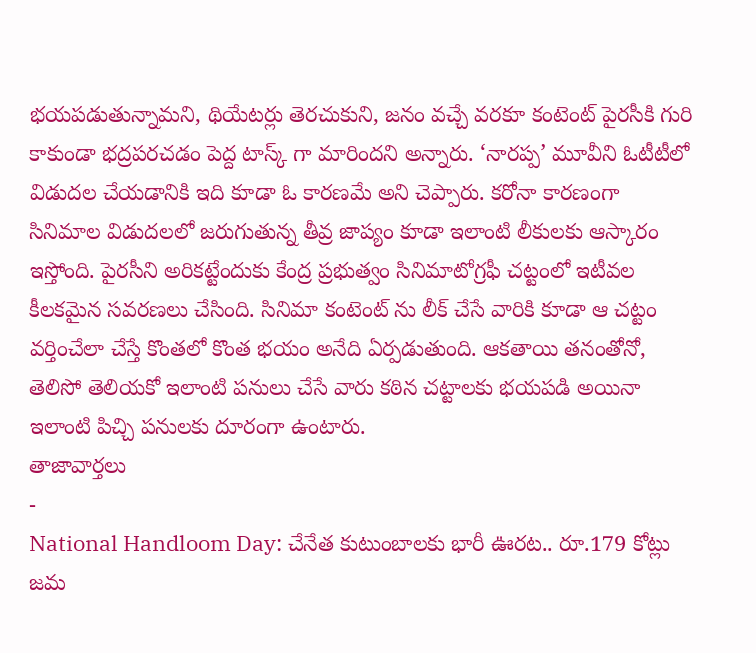భయపడుతున్నామని, థియేటర్లు తెరచుకుని, జనం వచ్చే వరకూ కంటెంట్ పైరసీకి గురి కాకుండా భద్రపరచడం పెద్ద టాస్క్ గా మారిందని అన్నారు. ‘నారప్ప’ మూవీని ఓటీటీలో విడుదల చేయడానికి ఇది కూడా ఓ కారణమే అని చెప్పారు. కరోనా కారణంగా సినిమాల విడుదలలో జరుగుతున్న తీవ్ర జాప్యం కూడా ఇలాంటి లీకులకు ఆస్కారం ఇస్తోంది. పైరసీని అరికట్టేందుకు కేంద్ర ప్రభుత్వం సినిమాటోగ్రఫీ చట్టంలో ఇటీవల కీలకమైన సవరణలు చేసింది. సినిమా కంటెంట్ ను లీక్ చేసే వారికి కూడా ఆ చట్టం వర్తించేలా చేస్తే కొంతలో కొంత భయం అనేది ఏర్పడుతుంది. ఆకతాయి తనంతోనో, తెలిసో తెలియకో ఇలాంటి పనులు చేసే వారు కఠిన చట్టాలకు భయపడి అయినా ఇలాంటి పిచ్చి పనులకు దూరంగా ఉంటారు.
తాజావార్తలు
-
National Handloom Day: చేనేత కుటుంబాలకు భారీ ఊరట.. రూ.179 కోట్లు జమ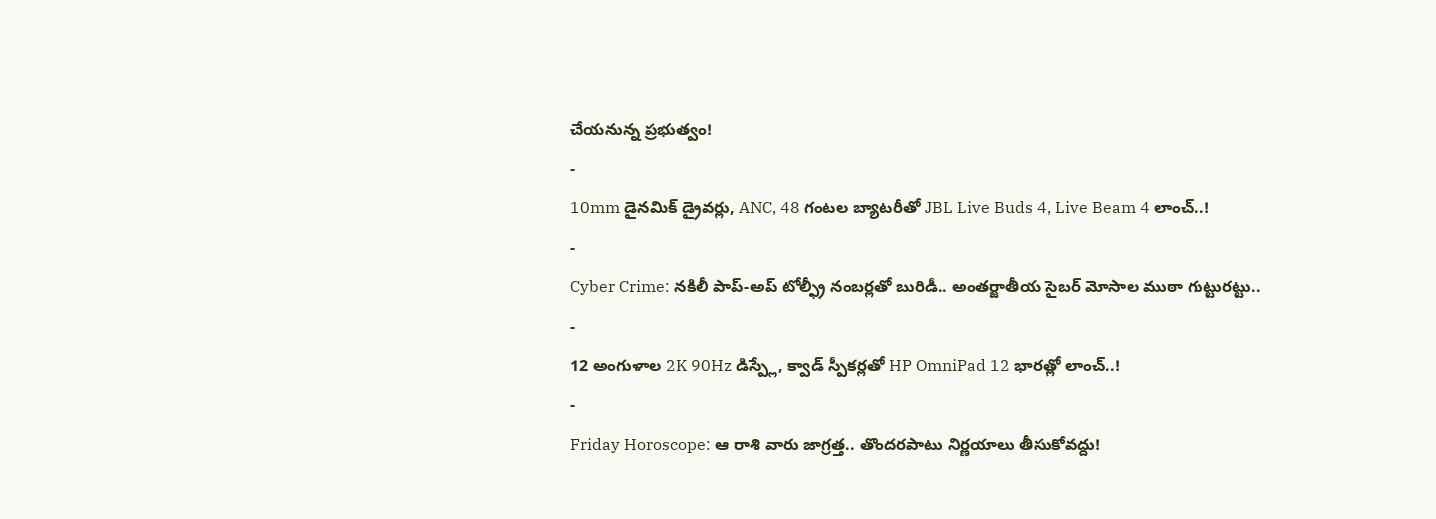చేయనున్న ప్రభుత్వం!
-
10mm డైనమిక్ డ్రైవర్లు, ANC, 48 గంటల బ్యాటరీతో JBL Live Buds 4, Live Beam 4 లాంచ్..!
-
Cyber Crime: నకిలీ పాప్-అప్ టోల్ఫ్రీ నంబర్లతో బురిడీ.. అంతర్జాతీయ సైబర్ మోసాల ముఠా గుట్టురట్టు..
-
12 అంగుళాల 2K 90Hz డిస్ప్లే, క్వాడ్ స్పీకర్లతో HP OmniPad 12 భారత్లో లాంచ్..!
-
Friday Horoscope: ఆ రాశి వారు జాగ్రత్త.. తొందరపాటు నిర్ణయాలు తీసుకోవద్దు!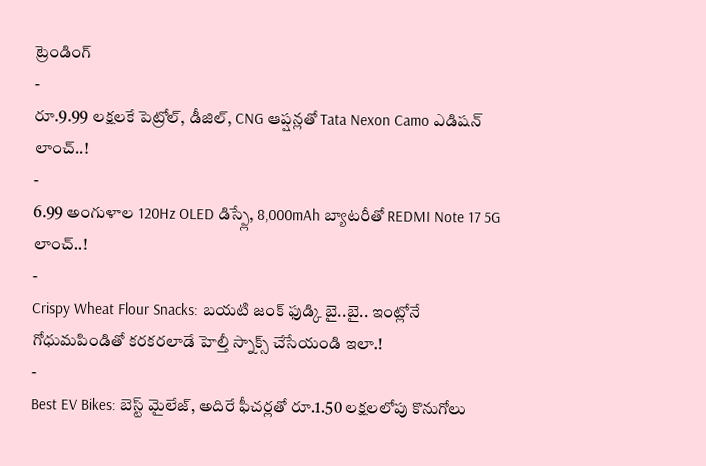ట్రెండింగ్
-
రూ.9.99 లక్షలకే పెట్రోల్, డీజిల్, CNG ఆప్షన్లతో Tata Nexon Camo ఎడిషన్ లాంచ్..!
-
6.99 అంగుళాల 120Hz OLED డిస్ప్లే, 8,000mAh బ్యాటరీతో REDMI Note 17 5G లాంచ్..!
-
Crispy Wheat Flour Snacks: బయటి జంక్ ఫుడ్కి బై..బై.. ఇంట్లోనే గోధుమపిండితో కరకరలాడే హెల్తీ స్నాక్స్ చేసేయండి ఇలా.!
-
Best EV Bikes: బెస్ట్ మైలేజ్, అదిరే ఫీచర్లతో రూ.1.50 లక్షలలోపు కొనుగోలు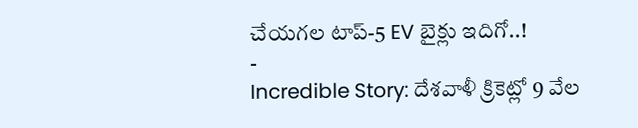చేయగల టాప్-5 EV బైక్లు ఇదిగో..!
-
Incredible Story: దేశవాళీ క్రికెట్లో 9 వేల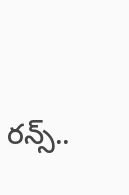రన్స్..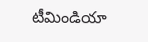టీమిండియా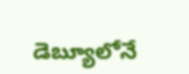డెబ్యూలోనే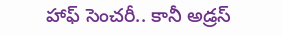హాఫ్ సెంచరీ.. కానీ అడ్రస్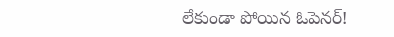లేకుండా పోయిన ఓపెనర్!